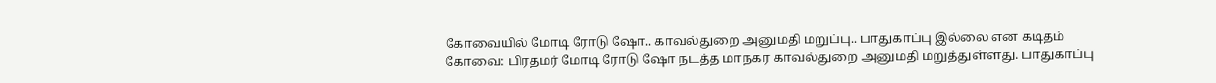கோவையில் மோடி ரோடு ஷோ.. காவல்துறை அனுமதி மறுப்பு.. பாதுகாப்பு இல்லை என கடிதம்
கோவை: பிரதமர் மோடி ரோடு ஷோ நடத்த மாநகர காவல்துறை அனுமதி மறுத்துள்ளது. பாதுகாப்பு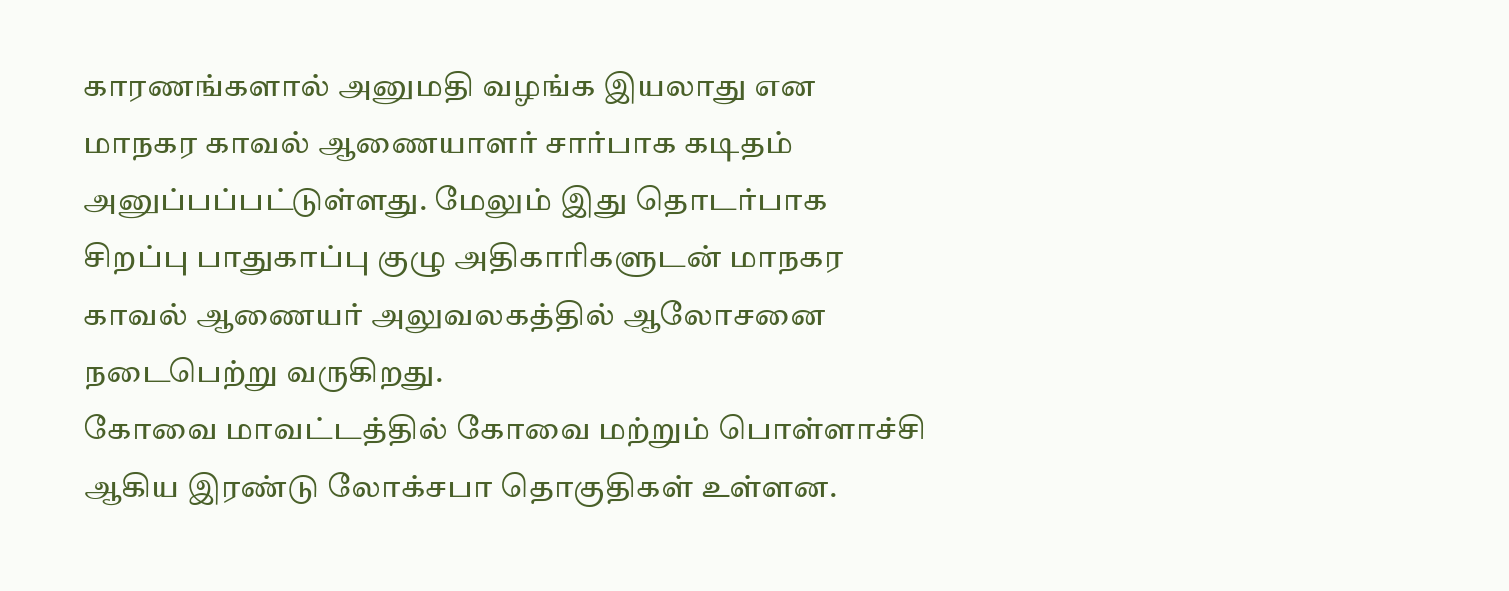காரணங்களால் அனுமதி வழங்க இயலாது என மாநகர காவல் ஆணையாளர் சார்பாக கடிதம் அனுப்பப்பட்டுள்ளது. மேலும் இது தொடர்பாக சிறப்பு பாதுகாப்பு குழு அதிகாரிகளுடன் மாநகர காவல் ஆணையர் அலுவலகத்தில் ஆலோசனை நடைபெற்று வருகிறது.
கோவை மாவட்டத்தில் கோவை மற்றும் பொள்ளாச்சி ஆகிய இரண்டு லோக்சபா தொகுதிகள் உள்ளன.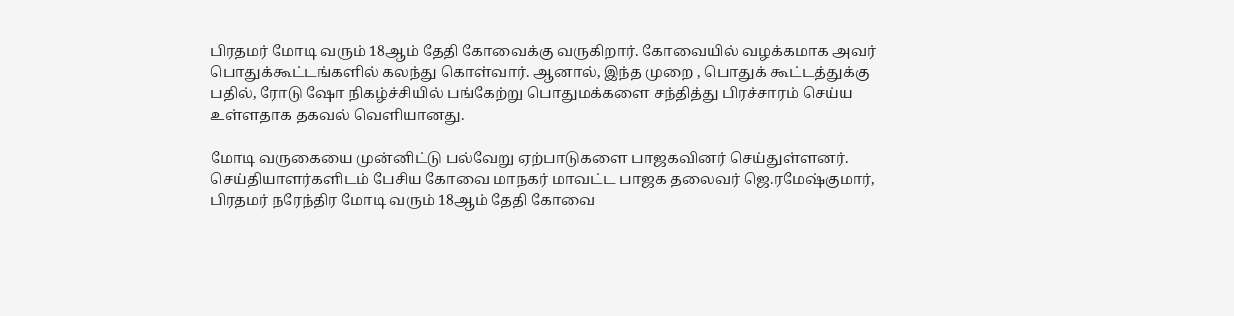பிரதமர் மோடி வரும் 18ஆம் தேதி கோவைக்கு வருகிறார். கோவையில் வழக்கமாக அவர் பொதுக்கூட்டங்களில் கலந்து கொள்வார். ஆனால், இந்த முறை , பொதுக் கூட்டத்துக்கு பதில், ரோடு ஷோ நிகழ்ச்சியில் பங்கேற்று பொதுமக்களை சந்தித்து பிரச்சாரம் செய்ய உள்ளதாக தகவல் வெளியானது.

மோடி வருகையை முன்னிட்டு பல்வேறு ஏற்பாடுகளை பாஜகவினர் செய்துள்ளனர். செய்தியாளர்களிடம் பேசிய கோவை மாநகர் மாவட்ட பாஜக தலைவர் ஜெ.ரமேஷ்குமார், பிரதமர் நரேந்திர மோடி வரும் 18ஆம் தேதி கோவை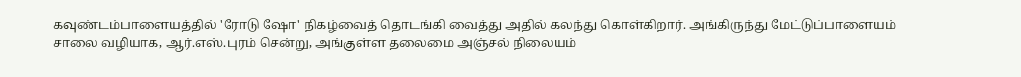கவுண்டம்பாளையத்தில் 'ரோடு ஷோ' நிகழ்வைத் தொடங்கி வைத்து அதில் கலந்து கொள்கிறார். அங்கிருந்து மேட்டுப்பாளையம் சாலை வழியாக, ஆர்.எஸ்.புரம் சென்று, அங்குள்ள தலைமை அஞ்சல் நிலையம்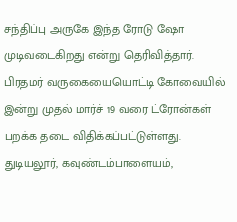சந்திப்பு அருகே இந்த ரோடு ஷோ முடிவடைகிறது என்று தெரிவித்தார்.
பிரதமர் வருகையையொட்டி கோவையில் இன்று முதல் மார்ச் 19 வரை ட்ரோன்கள் பறக்க தடை விதிக்கப்பட்டுள்ளது. துடியலூர், கவுண்டம்பாளையம்,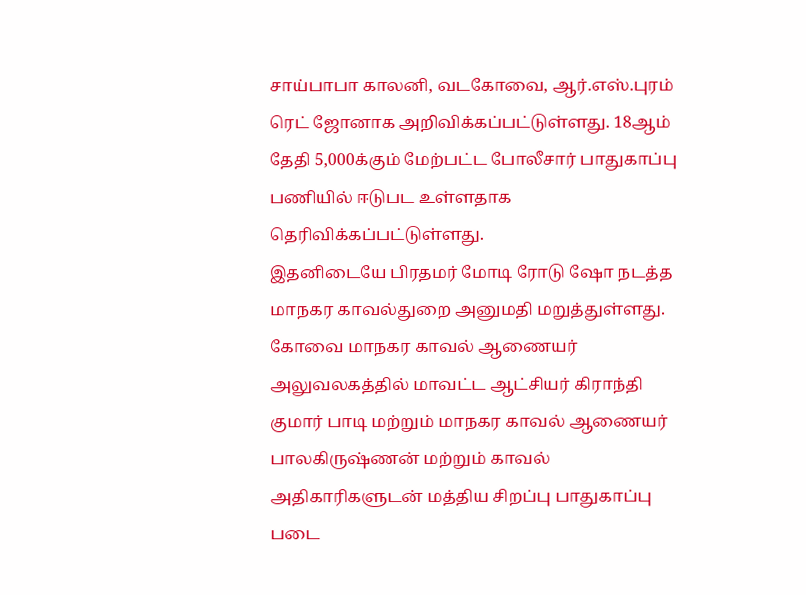சாய்பாபா காலனி, வடகோவை, ஆர்.எஸ்.புரம் ரெட் ஜோனாக அறிவிக்கப்பட்டுள்ளது. 18ஆம் தேதி 5,000க்கும் மேற்பட்ட போலீசார் பாதுகாப்பு பணியில் ஈடுபட உள்ளதாக தெரிவிக்கப்பட்டுள்ளது.
இதனிடையே பிரதமர் மோடி ரோடு ஷோ நடத்த மாநகர காவல்துறை அனுமதி மறுத்துள்ளது. கோவை மாநகர காவல் ஆணையர் அலுவலகத்தில் மாவட்ட ஆட்சியர் கிராந்தி குமார் பாடி மற்றும் மாநகர காவல் ஆணையர் பாலகிருஷ்ணன் மற்றும் காவல் அதிகாரிகளுடன் மத்திய சிறப்பு பாதுகாப்பு படை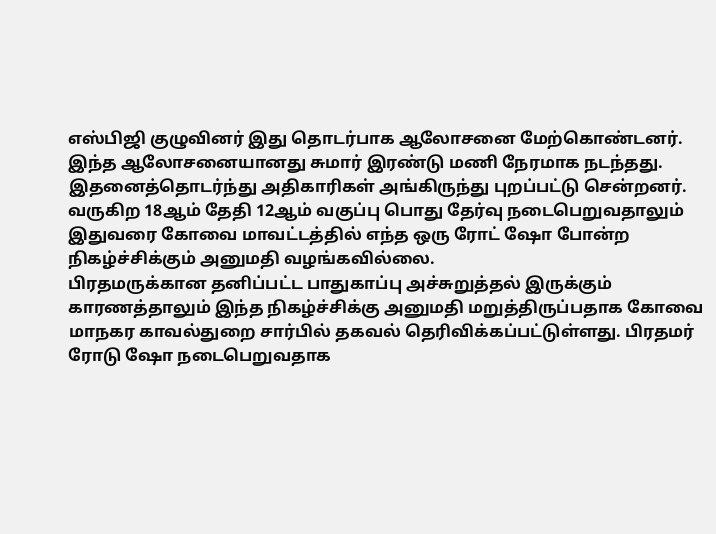எஸ்பிஜி குழுவினர் இது தொடர்பாக ஆலோசனை மேற்கொண்டனர்.
இந்த ஆலோசனையானது சுமார் இரண்டு மணி நேரமாக நடந்தது. இதனைத்தொடர்ந்து அதிகாரிகள் அங்கிருந்து புறப்பட்டு சென்றனர். வருகிற 18ஆம் தேதி 12ஆம் வகுப்பு பொது தேர்வு நடைபெறுவதாலும் இதுவரை கோவை மாவட்டத்தில் எந்த ஒரு ரோட் ஷோ போன்ற நிகழ்ச்சிக்கும் அனுமதி வழங்கவில்லை.
பிரதமருக்கான தனிப்பட்ட பாதுகாப்பு அச்சுறுத்தல் இருக்கும் காரணத்தாலும் இந்த நிகழ்ச்சிக்கு அனுமதி மறுத்திருப்பதாக கோவை மாநகர காவல்துறை சார்பில் தகவல் தெரிவிக்கப்பட்டுள்ளது. பிரதமர் ரோடு ஷோ நடைபெறுவதாக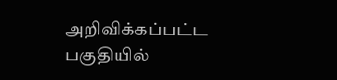அறிவிக்கப்பட்ட பகுதியில்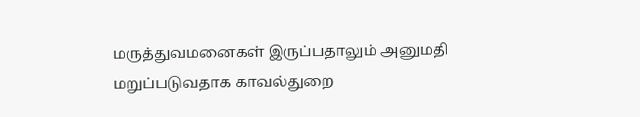மருத்துவமனைகள் இருப்பதாலும் அனுமதி மறுப்படுவதாக காவல்துறை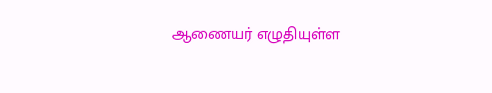ஆணையர் எழுதியுள்ள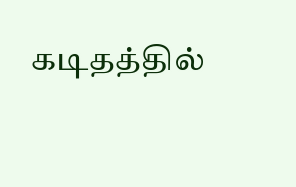கடிதத்தில்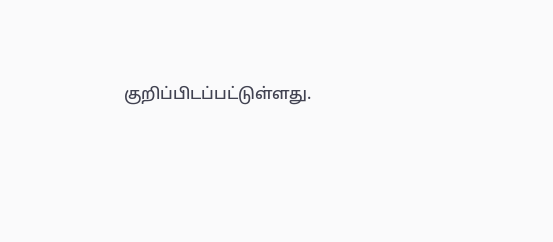குறிப்பிடப்பட்டுள்ளது.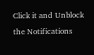Click it and Unblock the Notifications